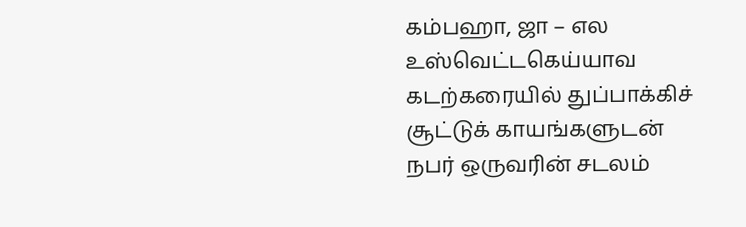கம்பஹா, ஜா – எல உஸ்வெட்டகெய்யாவ கடற்கரையில் துப்பாக்கிச் சூட்டுக் காயங்களுடன் நபர் ஒருவரின் சடலம்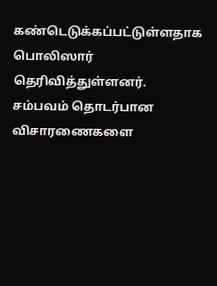கண்டெடுக்கப்பட்டுள்ளதாக பொலிஸார் தெரிவித்துள்ளனர்.
சம்பவம் தொடர்பான விசாரணைகளை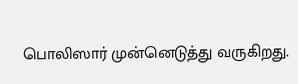பொலிஸார் முன்னெடுத்து வருகிறது.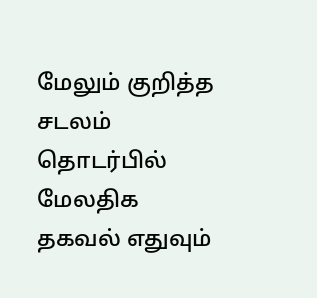மேலும் குறித்த சடலம் தொடர்பில் மேலதிக தகவல் எதுவும்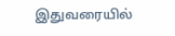இதுவரையில்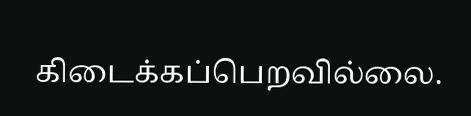கிடைக்கப்பெறவில்லை.